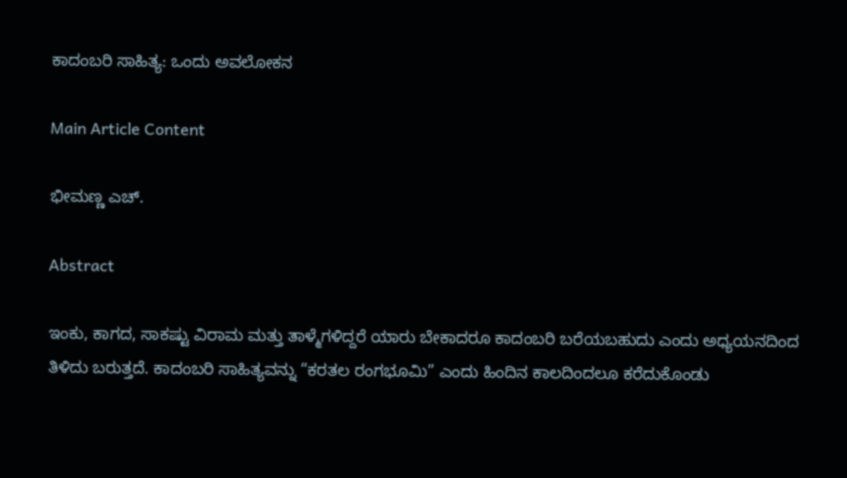ಕಾದಂಬರಿ ಸಾಹಿತ್ಯ: ಒಂದು ಅವಲೋಕನ

Main Article Content

ಭೀಮಣ್ಣ ಎಚ್.

Abstract

ಇಂಕು, ಕಾಗದ, ಸಾಕಷ್ಟು ವಿರಾಮ ಮತ್ತು ತಾಳ್ಮೆಗಳಿದ್ದರೆ ಯಾರು ಬೇಕಾದರೂ ಕಾದಂಬರಿ ಬರೆಯಬಹುದು ಎಂದು ಅಧ್ಯಯನದಿಂದ ತಿಳಿದು ಬರುತ್ತದೆ. ಕಾದಂಬರಿ ಸಾಹಿತ್ಯವನ್ನು “ಕರತಲ ರಂಗಭೂಮಿ” ಎಂದು ಹಿಂದಿನ ಕಾಲದಿಂದಲೂ ಕರೆದುಕೊಂಡು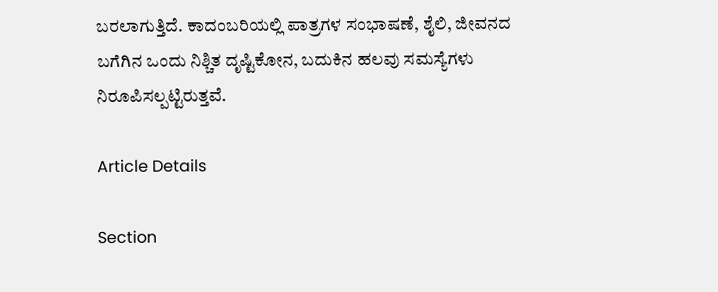ಬರಲಾಗುತ್ತಿದೆ. ಕಾದಂಬರಿಯಲ್ಲಿ ಪಾತ್ರಗಳ ಸಂಭಾಷಣೆ, ಶೈಲಿ, ಜೀವನದ ಬಗೆಗಿನ ಒಂದು ನಿಶ್ಚಿತ ದೃಷ್ಟಿಕೋನ, ಬದುಕಿನ ಹಲವು ಸಮಸ್ಯೆಗಳು ನಿರೂಪಿಸಲ್ಪಟ್ಟಿರುತ್ತವೆ.

Article Details

Section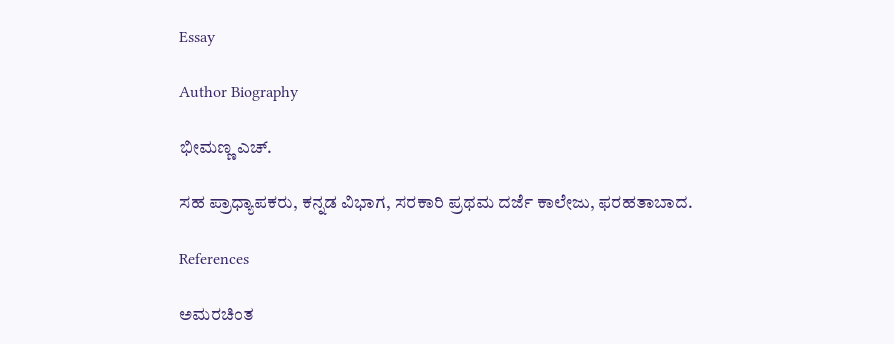Essay

Author Biography

ಭೀಮಣ್ಣ ಎಚ್.

ಸಹ ಪ್ರಾಧ್ಯಾಪಕರು, ಕನ್ನಡ ವಿಭಾಗ, ಸರಕಾರಿ ಪ್ರಥಮ ದರ್ಜೆ ಕಾಲೇಜು, ಫರಹತಾಬಾದ.

References

ಅಮರಚಿಂತ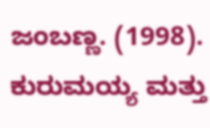ಜಂಬಣ್ಣ. (1998). ಕುರುಮಯ್ಯ ಮತ್ತು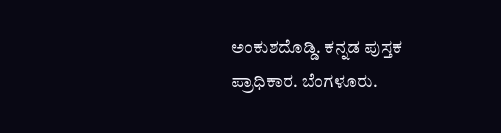ಅಂಕುಶದೊಡ್ಡಿ. ಕನ್ನಡ ಪುಸ್ತಕ ಪ್ರಾಧಿಕಾರ. ಬೆಂಗಳೂರು.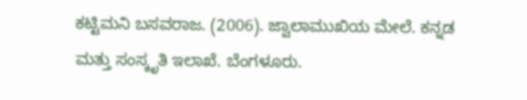ಕಟ್ಟಿಮನಿ ಬಸವರಾಜ. (2006). ಜ್ವಾಲಾಮುಖಿಯ ಮೇಲೆ. ಕನ್ನಡ ಮತ್ತು ಸಂಸ್ಕೃತಿ ಇಲಾಖೆ. ಬೆಂಗಳೂರು.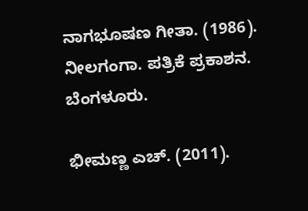ನಾಗಭೂಷಣ ಗೀತಾ. (1986). ನೀಲಗಂಗಾ. ಪತ್ರಿಕೆ ಪ್ರಕಾಶನ. ಬೆಂಗಳೂರು.

ಭೀಮಣ್ಣ ಎಚ್. (2011).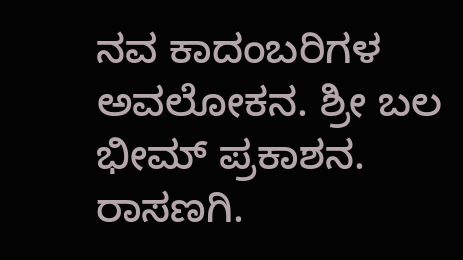ನವ ಕಾದಂಬರಿಗಳ ಅವಲೋಕನ. ಶ್ರೀ ಬಲ ಭೀಮ್ ಪ್ರಕಾಶನ. ರಾಸಣಗಿ.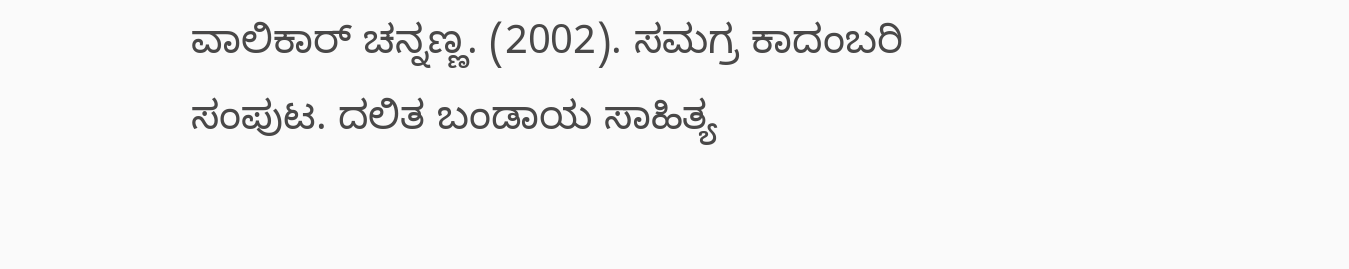ವಾಲಿಕಾರ್ ಚನ್ನಣ್ಣ. (2002). ಸಮಗ್ರ ಕಾದಂಬರಿ ಸಂಪುಟ. ದಲಿತ ಬಂಡಾಯ ಸಾಹಿತ್ಯ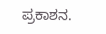ಪ್ರಕಾಶನ.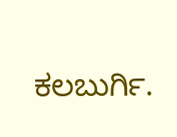ಕಲಬುರ್ಗಿ.